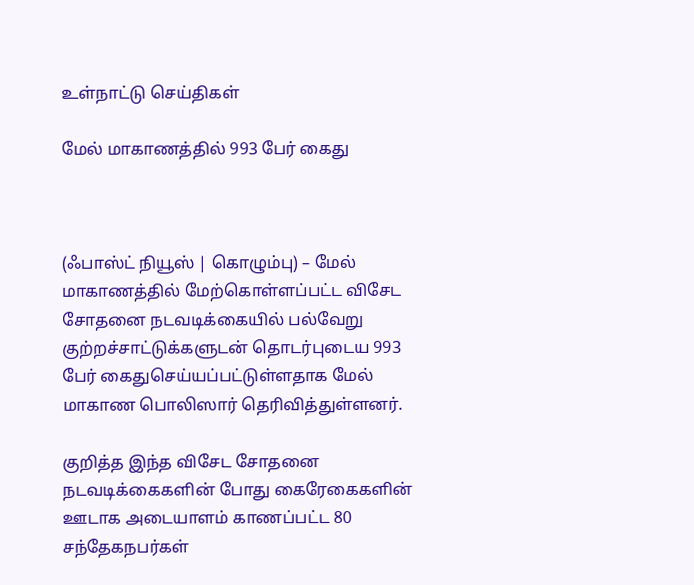உள்நாட்டு செய்திகள்

மேல் மாகாணத்தில் 993 பேர் கைது



(ஃபாஸ்ட் நியூஸ் | கொழும்பு) – மேல் மாகாணத்தில் மேற்கொள்ளப்பட்ட விசேட சோதனை நடவடிக்கையில் பல்வேறு குற்றச்சாட்டுக்களுடன் தொடர்புடைய 993 பேர் கைதுசெய்யப்பட்டுள்ளதாக மேல் மாகாண பொலிஸார் தெரிவித்துள்ளனர்.

குறித்த இந்த விசேட சோதனை நடவடிக்கைகளின் போது கைரேகைகளின் ஊடாக அடையாளம் காணப்பட்ட 80 சந்தேகநபர்கள்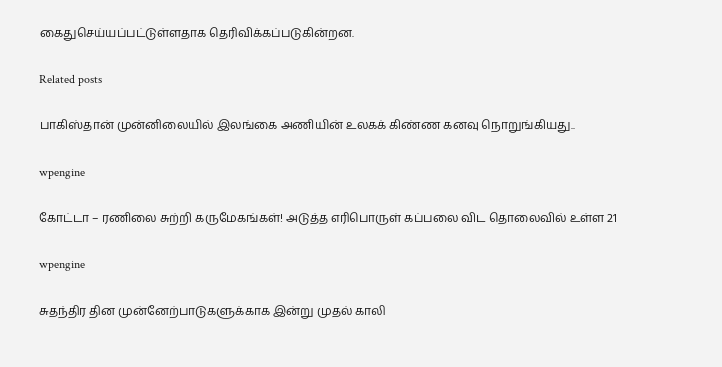கைதுசெய்யப்பட்டுள்ளதாக தெரிவிக்கப்படுகின்றன.

Related posts

பாகிஸ்தான் முன்னிலையில் இலங்கை அணியின் உலகக் கிண்ண கனவு நொறுங்கியது..

wpengine

கோட்டா – ரணிலை சுற்றி கருமேகங்கள்! அடுத்த எரிபொருள் கப்பலை விட தொலைவில் உள்ள 21

wpengine

சுதந்திர தின முன்னேற்பாடுகளுக்காக இன்று முதல் காலி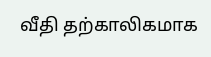வீதி தற்காலிகமாக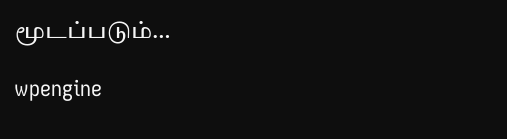மூடப்படும்…

wpengine